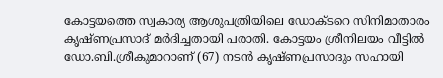കോട്ടയത്തെ സ്വകാര്യ ആശുപത്രിയിലെ ഡോക്ടറെ സിനിമാതാരം കൃഷ്ണപ്രസാദ് മർദിച്ചതായി പരാതി. കോട്ടയം ശ്രീനിലയം വീട്ടിൽ ഡോ.ബി.ശ്രീകുമാറാണ് (67) നടൻ കൃഷ്ണപ്രസാദും സഹായി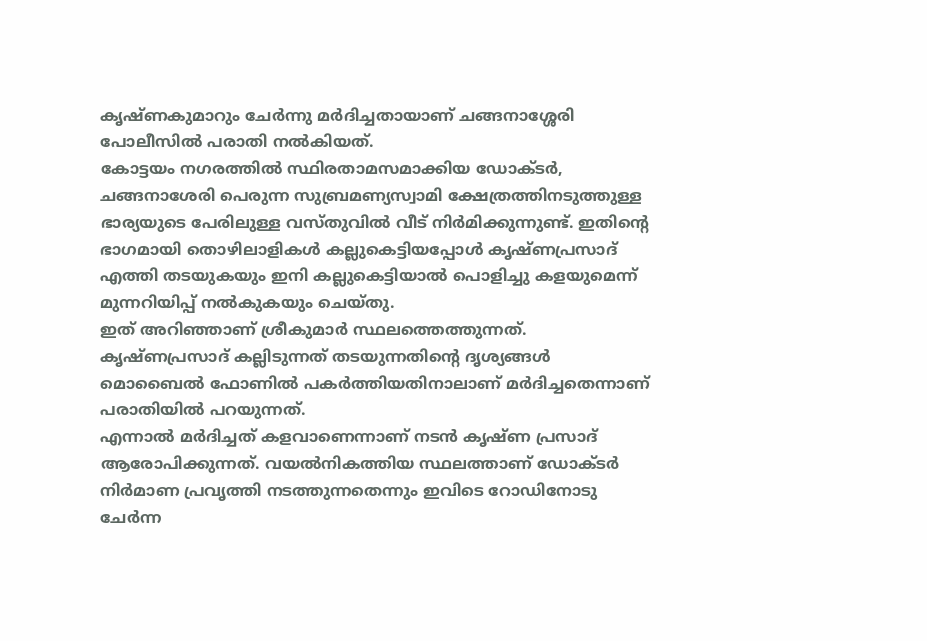കൃഷ്ണകുമാറും ചേർന്നു മർദിച്ചതായാണ് ചങ്ങനാശ്ശേരി പോലീസിൽ പരാതി നൽകിയത്.
കോട്ടയം നഗരത്തിൽ സ്ഥിരതാമസമാക്കിയ ഡോക്ടർ, ചങ്ങനാശേരി പെരുന്ന സുബ്രമണ്യസ്വാമി ക്ഷേത്രത്തിനടുത്തുള്ള ഭാര്യയുടെ പേരിലുള്ള വസ്തുവിൽ വീട് നിർമിക്കുന്നുണ്ട്. ഇതിന്റെ ഭാഗമായി തൊഴിലാളികൾ കല്ലുകെട്ടിയപ്പോൾ കൃഷ്ണപ്രസാദ് എത്തി തടയുകയും ഇനി കല്ലുകെട്ടിയാൽ പൊളിച്ചു കളയുമെന്ന് മുന്നറിയിപ്പ് നൽകുകയും ചെയ്തു.
ഇത് അറിഞ്ഞാണ് ശ്രീകുമാർ സ്ഥലത്തെത്തുന്നത്. കൃഷ്ണപ്രസാദ് കല്ലിടുന്നത് തടയുന്നതിന്റെ ദൃശ്യങ്ങൾ മൊബൈൽ ഫോണിൽ പകർത്തിയതിനാലാണ് മർദിച്ചതെന്നാണ് പരാതിയിൽ പറയുന്നത്.
എന്നാൽ മർദിച്ചത് കളവാണെന്നാണ് നടൻ കൃഷ്ണ പ്രസാദ് ആരോപിക്കുന്നത്. വയൽനികത്തിയ സ്ഥലത്താണ് ഡോക്ടർ നിർമാണ പ്രവൃത്തി നടത്തുന്നതെന്നും ഇവിടെ റോഡിനോടു ചേർന്ന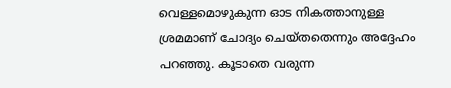വെള്ളമൊഴുകുന്ന ഓട നികത്താനുള്ള ശ്രമമാണ് ചോദ്യം ചെയ്തതെന്നും അദ്ദേഹം പറഞ്ഞു. കൂടാതെ വരുന്ന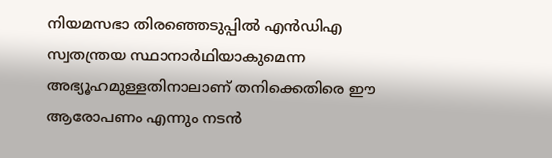നിയമസഭാ തിരഞ്ഞെടുപ്പിൽ എൻഡിഎ സ്വതന്ത്രയ സ്ഥാനാർഥിയാകുമെന്ന അഭ്യൂഹമുള്ളതിനാലാണ് തനിക്കെതിരെ ഈ ആരോപണം എന്നും നടൻ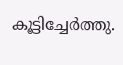കൂട്ടിച്ചേർത്തു.